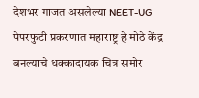देशभर गाजत असलेल्या NEET-UG पेपरफुटी प्रकरणात महाराष्ट्र हे मोठे केंद्र बनल्याचे धक्कादायक चित्र समोर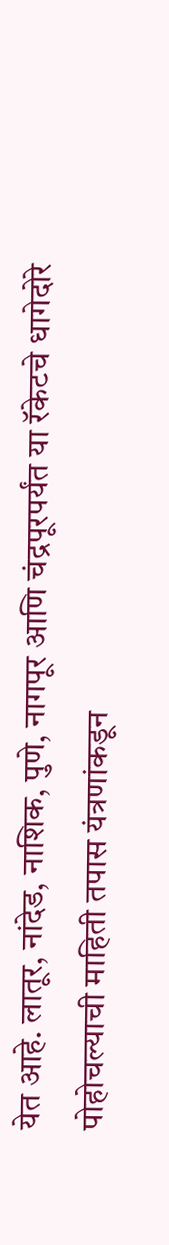येत आहे. लातूर, नांदेड, नाशिक, पुणे, नागपूर आणि चंद्रपूरपर्यंत या रॅकेटचे धागेदोरे पोहोचल्याची माहिती तपास यंत्रणांकडून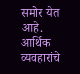समोर येत आहे. आर्थिक व्यवहारांचे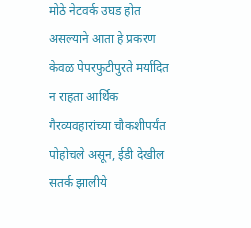मोठे नेटवर्क उघड होत असल्याने आता हे प्रकरण केवळ पेपरफुटीपुरते मर्यादित न राहता आर्थिक गैरव्यवहारांच्या चौकशीपर्यंत पोहोचले असून, ईडी देखील सतर्क झालीये